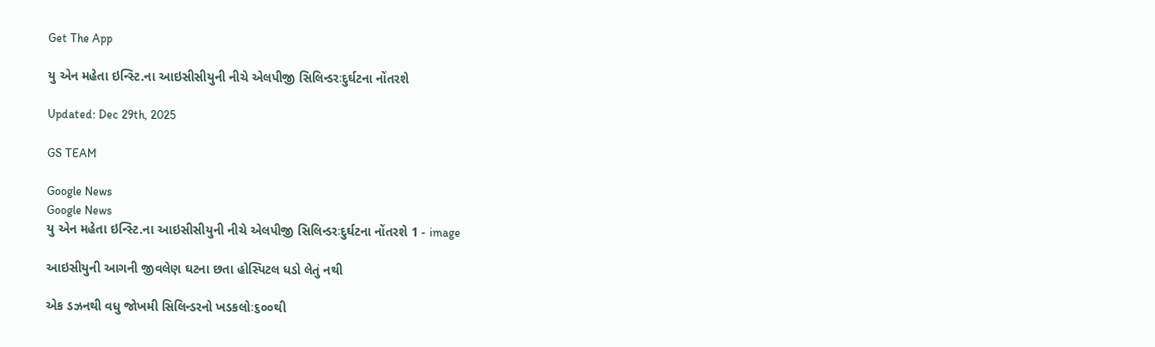Get The App

યુ એન મહેતા ઇન્સ્ટિ.ના આઇસીસીયુની નીચે એલપીજી સિલિન્ડરઃદુર્ઘટના નોંતરશે

Updated: Dec 29th, 2025

GS TEAM

Google News
Google News
યુ એન મહેતા ઇન્સ્ટિ.ના આઇસીસીયુની નીચે એલપીજી સિલિન્ડરઃદુર્ઘટના નોંતરશે 1 - image

આઇસીયુની આગની જીવલેણ ઘટના છતા હોસ્પિટલ ધડો લેતું નથી

એક ડઝનથી વધુ જોખમી સિલિન્ડરનો ખડકલોઃ૬૦૦થી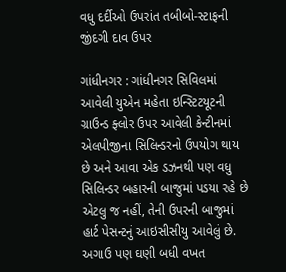વધુ દર્દીઓ ઉપરાંત તબીબો-સ્ટાફની જીંદગી દાવ ઉપર

ગાંધીનગર : ગાંધીનગર સિવિલમાં આવેલી યુએન મહેતા ઇન્સ્ટિટયૂટની ગ્રાઉન્ડ ફ્લોર ઉપર આવેલી કેન્ટીનમાં એલપીજીના સિલિન્ડરનો ઉપયોગ થાય છે અને આવા એક ડઝનથી પણ વધુ સિલિન્ડર બહારની બાજુમાં પડયા રહે છે એટલુ જ નહીં, તેની ઉપરની બાજુમાં હાર્ટ પેસન્ટનું આઇસીસીયુ આવેલું છે. અગાઉ પણ ઘણી બધી વખત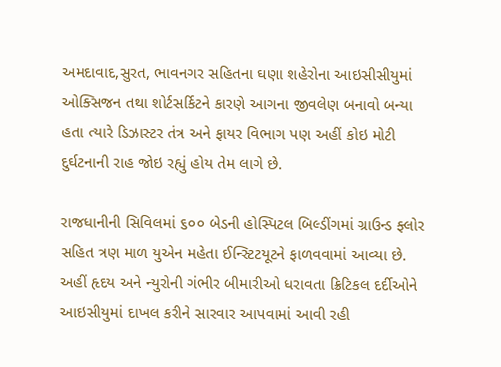અમદાવાદ,સુરત, ભાવનગર સહિતના ઘણા શહેરોના આઇસીસીયુમાં ઓક્સિજન તથા શોર્ટસર્કિટને કારણે આગના જીવલેણ બનાવો બન્યા હતા ત્યારે ડિઝાસ્ટર તંત્ર અને ફાયર વિભાગ પણ અહીં કોઇ મોટી દુર્ઘટનાની રાહ જોઇ રહ્યું હોય તેમ લાગે છે.

રાજધાનીની સિવિલમાં ૬૦૦ બેડની હોસ્પિટલ બિલ્ડીંગમાં ગ્રાઉન્ડ ફ્લોર સહિત ત્રણ માળ યુએન મહેતા ઈન્સ્ટિટયૂટને ફાળવવામાં આવ્યા છે. અહીં હૃદય અને ન્યુરોની ગંભીર બીમારીઓ ધરાવતા ક્રિટિકલ દર્દીઓને આઇસીયુમાં દાખલ કરીને સારવાર આપવામાં આવી રહી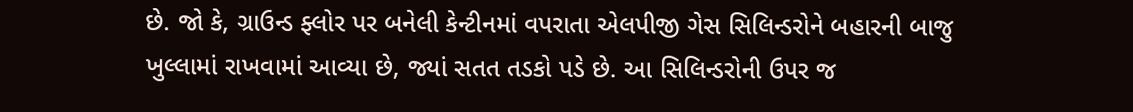છે. જો કે, ગ્રાઉન્ડ ફ્લોર પર બનેલી કેન્ટીનમાં વપરાતા એલપીજી ગેસ સિલિન્ડરોને બહારની બાજુ ખુલ્લામાં રાખવામાં આવ્યા છે, જ્યાં સતત તડકો પડે છે. આ સિલિન્ડરોની ઉપર જ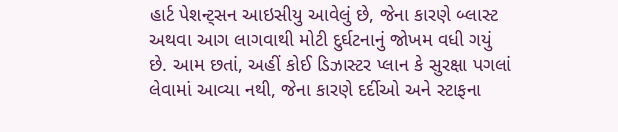હાર્ટ પેશન્ટ્સન આઇસીયુ આવેલું છે, જેના કારણે બ્લાસ્ટ અથવા આગ લાગવાથી મોટી દુર્ઘટનાનું જોખમ વધી ગયું છે. આમ છતાં, અહીં કોઈ ડિઝાસ્ટર પ્લાન કે સુરક્ષા પગલાં લેવામાં આવ્યા નથી, જેના કારણે દર્દીઓ અને સ્ટાફના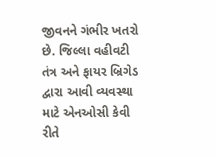જીવનને ગંભીર ખતરો છે. જિલ્લા વહીવટી તંત્ર અને ફાયર બ્રિગેડ દ્વારા આવી વ્યવસ્થા માટે એનઓસી કેવી રીતે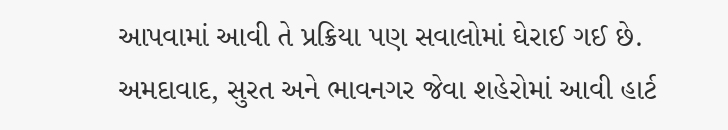આપવામાં આવી તે પ્રક્રિયા પણ સવાલોમાં ઘેરાઈ ગઈ છે. અમદાવાદ, સુરત અને ભાવનગર જેવા શહેરોમાં આવી હાર્ટ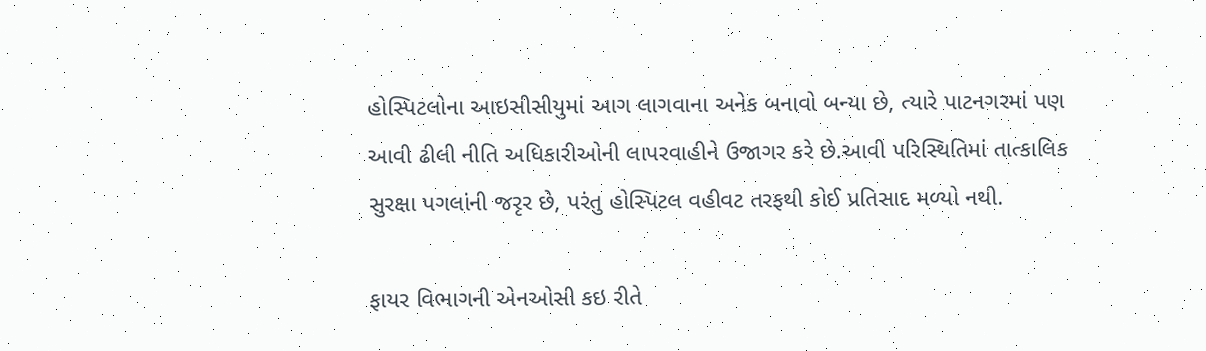હોસ્પિટલોના આઇસીસીયુમાં આગ લાગવાના અનેક બનાવો બન્યા છે, ત્યારે પાટનગરમાં પણ આવી ઢીલી નીતિ અધિકારીઓની લાપરવાહીને ઉજાગર કરે છે.આવી પરિસ્થિતિમાં તાત્કાલિક સુરક્ષા પગલાંની જરૃર છે, પરંતુ હોસ્પિટલ વહીવટ તરફથી કોઈ પ્રતિસાદ મળ્યો નથી.

ફાયર વિભાગની એનઓસી કઇ રીતે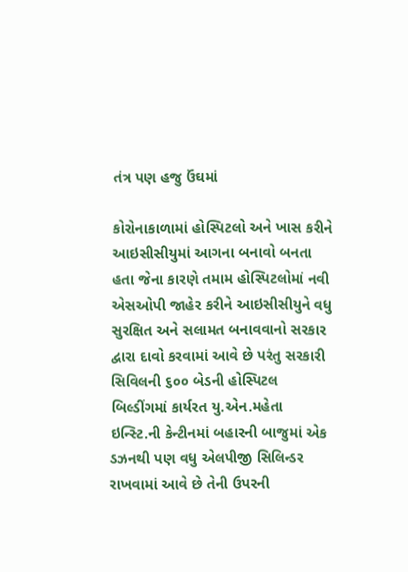તંત્ર પણ હજુ ઉંઘમાં

કોરોનાકાળામાં હોસ્પિટલો અને ખાસ કરીને આઇસીસીયુમાં આગના બનાવો બનતા હતા જેના કારણે તમામ હોસ્પિટલોમાં નવી એસઓપી જાહેર કરીને આઇસીસીયુને વધુ સુરક્ષિત અને સલામત બનાવવાનો સરકાર દ્વારા દાવો કરવામાં આવે છે પરંતુ સરકારી સિવિલની ૬૦૦ બેડની હોસ્પિટલ બિલ્ડીંગમાં કાર્યરત યુ.એન.મહેતા ઇન્સ્ટિ.ની કેન્ટીનમાં બહારની બાજુમાં એક ડઝનથી પણ વધુ એલપીજી સિલિન્ડર રાખવામાં આવે છે તેની ઉપરની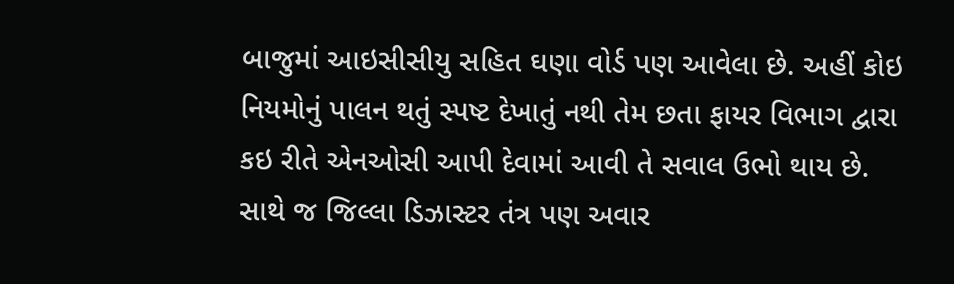બાજુમાં આઇસીસીયુ સહિત ઘણા વોર્ડ પણ આવેલા છે. અહીં કોઇ નિયમોનું પાલન થતું સ્પષ્ટ દેખાતું નથી તેમ છતા ફાયર વિભાગ દ્વારા કઇ રીતે એનઓસી આપી દેવામાં આવી તે સવાલ ઉભો થાય છે. સાથે જ જિલ્લા ડિઝાસ્ટર તંત્ર પણ અવાર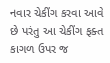નવાર ચેકીંગ કરવા આવે છે પરંતુ આ ચેકીંગ ફક્ત કાગળ ઉપર જ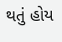થતું હોય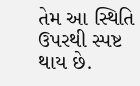તેમ આ સ્થિતિ ઉપરથી સ્પષ્ટ થાય છે.